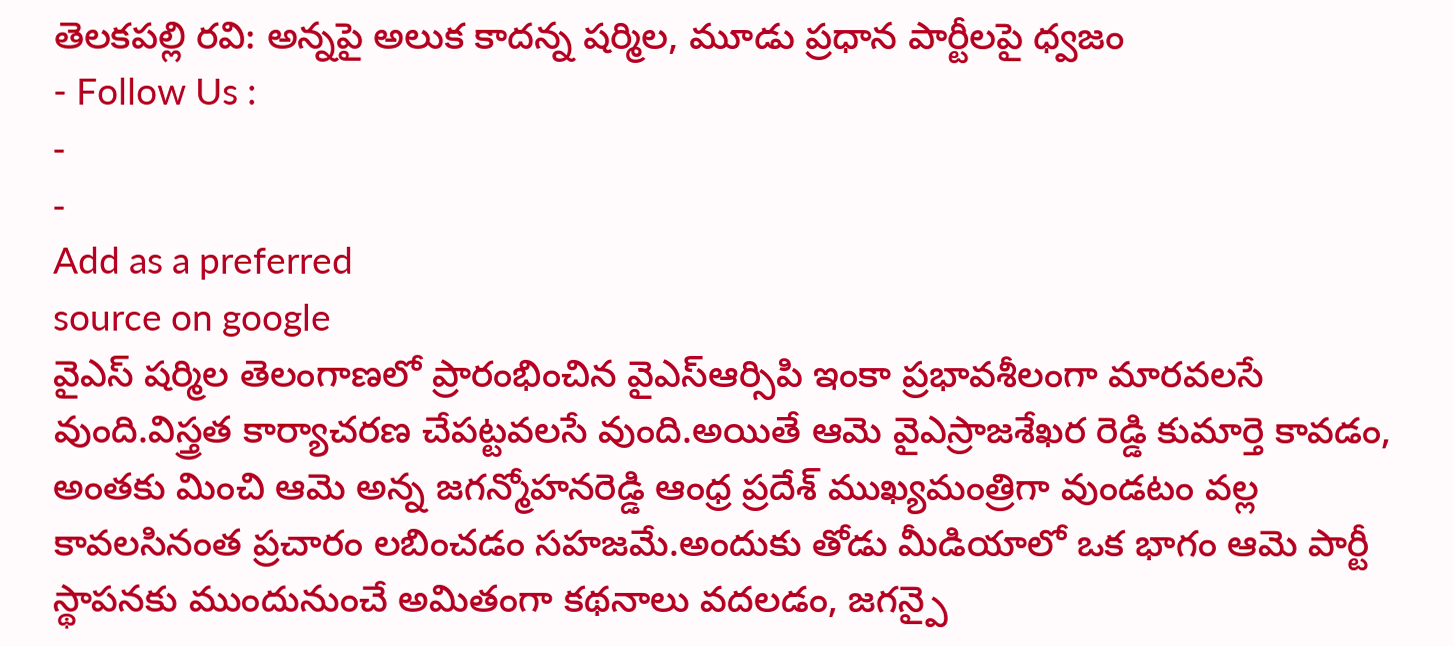తెలకపల్లి రవి: అన్నపై అలుక కాదన్న షర్మిల, మూడు ప్రధాన పార్టీలపై ధ్వజం
- Follow Us :
-
-
Add as a preferred
source on google
వైఎస్ షర్మిల తెలంగాణలో ప్రారంభించిన వైఎస్ఆర్సిపి ఇంకా ప్రభావశీలంగా మారవలసే వుంది.విస్త్రత కార్యాచరణ చేపట్టవలసే వుంది.అయితే ఆమె వైఎస్రాజశేఖర రెడ్డి కుమార్తె కావడం, అంతకు మించి ఆమె అన్న జగన్మోహనరెడ్డి ఆంధ్ర ప్రదేశ్ ముఖ్యమంత్రిగా వుండటం వల్ల కావలసినంత ప్రచారం లబించడం సహజమే.అందుకు తోడు మీడియాలో ఒక భాగం ఆమె పార్టీ స్థాపనకు ముందునుంచే అమితంగా కథనాలు వదలడం, జగన్పై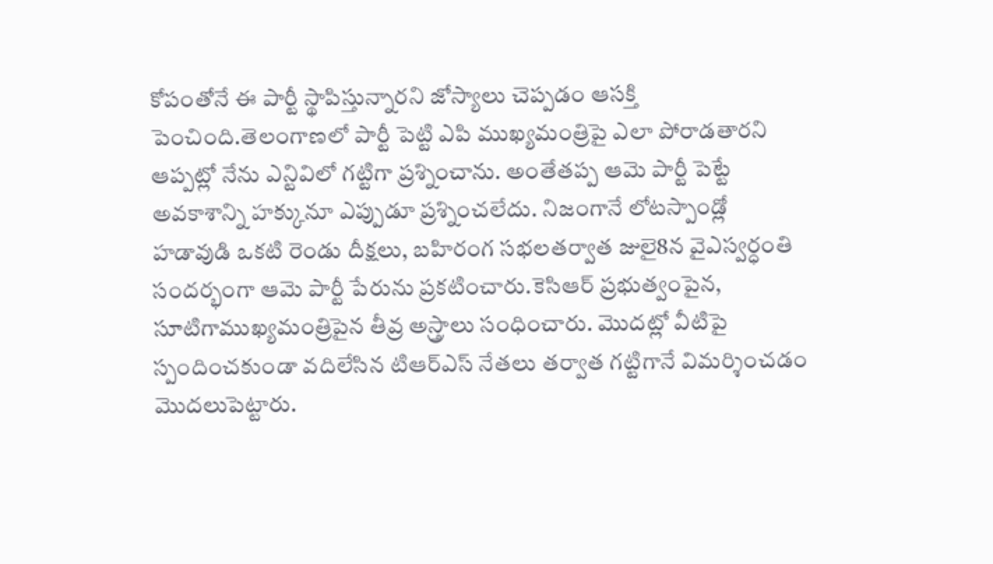కోపంతోనే ఈ పార్టీ స్థాపిస్తున్నారని జోస్యాలు చెప్పడం ఆసక్తి పెంచింది.తెలంగాణలో పార్టీ పెట్టి ఎపి ముఖ్యమంత్రిపై ఎలా పోరాడతారని ఆప్పట్లో నేను ఎన్టివిలో గట్టిగా ప్రశ్నించాను. అంతేతప్ప ఆమె పార్టీ పెట్టే అవకాశాన్ని హక్కునూ ఎప్పుడూ ప్రశ్నించలేదు. నిజంగానే లోటస్పాండ్లో హడావుడి ఒకటి రెండు దీక్షలు, బహిరంగ సభలతర్వాత జులై8న వైఎస్వర్ధంతి సందర్భంగా ఆమె పార్టీ పేరును ప్రకటించారు.కెసిఆర్ ప్రభుత్వంపైన, సూటిగాముఖ్యమంత్రిపైన తీవ్ర అస్త్రాలు సంధించారు. మొదట్లో వీటిపై స్పందించకుండా వదిలేసిన టిఆర్ఎస్ నేతలు తర్వాత గట్టిగానే విమర్శించడం మొదలుపెట్టారు.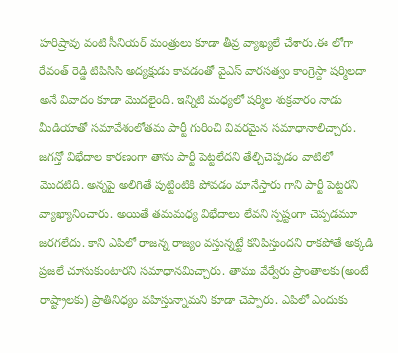హరిష్రావు వంటి సీనియర్ మంత్రులు కూడా తీవ్ర వ్యాఖ్యలే చేశారు.ఈ లోగా రేవంత్ రెడ్డి టిపిసిసి అద్యక్షుడు కావడంతో వైఎస్ వారసత్వం కాంగ్రెస్దా షర్మిలదా అనే వివాదం కూడా మొదలైంది. ఇన్నిటి మధ్యలో షర్మిల శుక్రవారం నాడు మీడియాతో సమావేశంలోతమ పార్టీ గురించి వివరమైన సమాధానాలిచ్చారు.
జగన్తో విభేదాల కారణంగా తాను పార్టీ పెట్టలేదని తేల్చిచెప్పడం వాటిలో మొదటిది. అన్నపై అలిగితే పుట్టింటికి పోవడం మానేస్తారు గాని పార్టీ పెట్టరని వ్యాఖ్యానించారు. అయితే తమమధ్య విభేదాలు లేవని స్పష్టంగా చెప్పడమూ జరగలేదు. కాని ఎపిలో రాజన్న రాజ్యం వస్తున్నట్టే కనిపిస్తుందని రాకపోతే అక్కడి ప్రజలే చూసుకుంటారని సమాధానమిచ్చారు. తాము వేర్వేరు ప్రాంతాలకు(అంటే రాష్ట్రాలకు) ప్రాతినిధ్యం వహిస్తున్నామని కూడా చెప్పారు. ఎపిలో ఎందుకు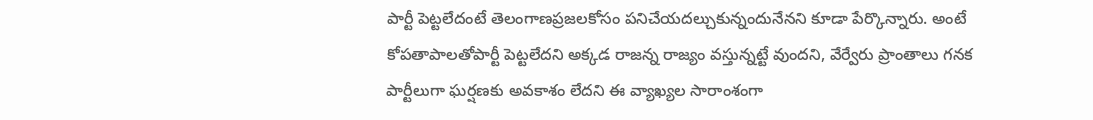పార్టీ పెట్టలేదంటే తెలంగాణప్రజలకోసం పనిచేయదల్చుకున్నందునేనని కూడా పేర్కొన్నారు. అంటే కోపతాపాలతోపార్టీ పెట్టలేదని అక్కడ రాజన్న రాజ్యం వస్తున్నట్టే వుందని, వేర్వేరు ప్రాంతాలు గనక పార్టీలుగా ఘర్షణకు అవకాశం లేదని ఈ వ్యాఖ్యల సారాంశంగా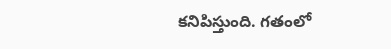కనిపిస్తుంది. గతంలో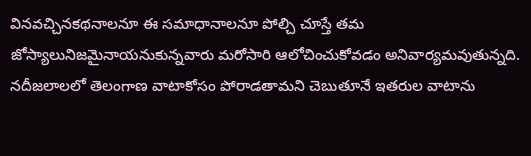వినవచ్చినకథనాలనూ ఈ సమాధానాలనూ పోల్చి చూస్తే తమ జోస్యాలునిజమైనాయనుకున్నవారు మరోసారి ఆలోచించుకోవడం అనివార్యమవుతున్నది. నదీజలాలలో తెలంగాణ వాటాకోసం పోరాడతామని చెబుతూనే ఇతరుల వాటాను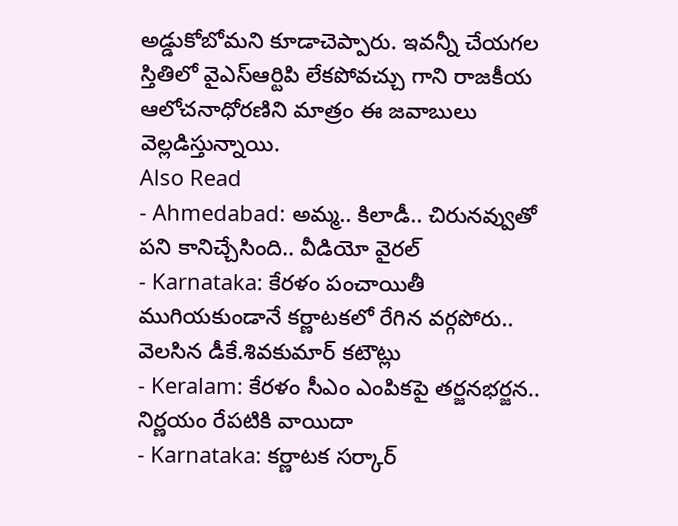అడ్డుకోబోమని కూడాచెప్పారు. ఇవన్నీ చేయగల స్తితిలో వైఎస్ఆర్టిపి లేకపోవచ్చు గాని రాజకీయ ఆలోచనాధోరణిని మాత్రం ఈ జవాబులు వెల్లడిస్తున్నాయి.
Also Read
- Ahmedabad: అమ్మ.. కిలాడీ.. చిరునవ్వుతో పని కానిచ్చేసింది.. వీడియో వైరల్
- Karnataka: కేరళం పంచాయితీ ముగియకుండానే కర్ణాటకలో రేగిన వర్గపోరు.. వెలసిన డీకే.శివకుమార్ కటౌట్లు
- Keralam: కేరళం సీఎం ఎంపికపై తర్జనభర్జన.. నిర్ణయం రేపటికి వాయిదా
- Karnataka: కర్ణాటక సర్కార్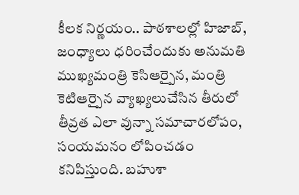కీలక నిర్ణయం.. పాఠశాలల్లో హిజాబ్, జంధ్యాలు ధరించేందుకు అనుమతి
ముఖ్యమంత్రి కెసిఆర్పైన, మంత్రి కెటిఆర్పైన వ్యాఖ్యలుచేసిన తీరులో తీవ్రత ఎలా వున్నా సమాచారలోపం, సంయమనం లోపించడం కనిపిస్తుంది. బహుశా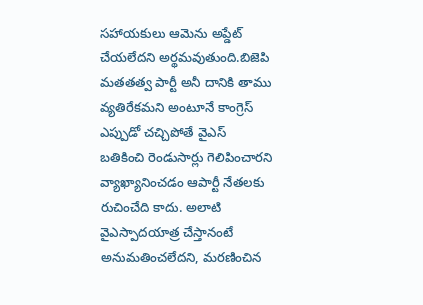సహాయకులు ఆమెను అప్డేట్ చేయలేదని అర్థమవుతుంది.బిజెపి మతతత్వ పార్టీ అనీ దానికి తాము వ్యతిరేకమని అంటూనే కాంగ్రెస్ ఎప్పుడో చచ్చిపోతే వైఎస్ బతికించి రెండుసార్లు గెలిపించారని వ్యాఖ్యానించడం ఆపార్టీ నేతలకు రుచించేది కాదు. అలాటి వైఎస్పాదయాత్ర చేస్తానంటే అనుమతించలేదని, మరణించిన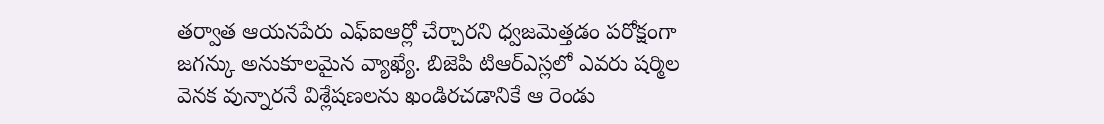తర్వాత ఆయనపేరు ఎఫ్ఐఆర్లో చేర్చారని ధ్వజమెత్తడం పరోక్షంగా జగన్కు అనుకూలమైన వ్యాఖ్యే. బిజెపి టిఆర్ఎస్లలో ఎవరు షర్మిల వెనక వున్నారనే విశ్లేషణలను ఖండిరచడానికే ఆ రెండు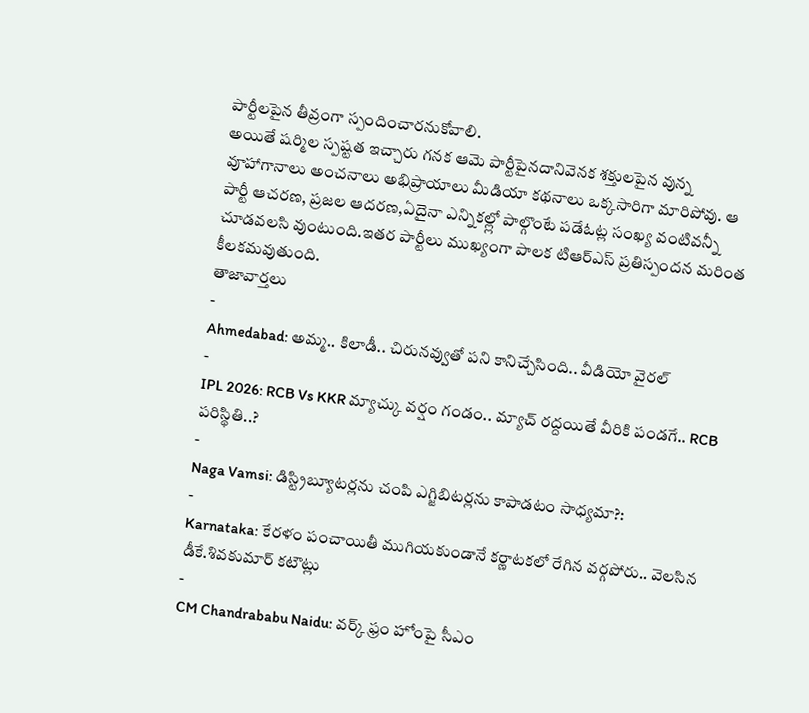పార్టీలపైన తీవ్రంగా స్పందించారనుకోవాలి.
అయితే షర్మిల స్పష్టత ఇచ్చారు గనక ఆమె పార్టీపైనదానివెనక శక్తులపైన వున్న వూహాగానాలు అంచనాలు అభిప్రాయాలు మీడియా కథనాలు ఒక్కసారిగా మారిపోవు. ఆ పార్టీ ఆచరణ, ప్రజల ఆదరణ,ఏదైనా ఎన్నికల్ల్లో పాల్గొంటే పడేఓట్ల సంఖ్య వంటివన్నీ చూడవలసి వుంటుంది.ఇతర పార్టీలు ముఖ్యంగా పాలక టిఆర్ఎస్ ప్రతిస్పందన మరింత కీలకమవుతుంది.
తాజావార్తలు
-
Ahmedabad: అమ్మ.. కిలాడీ.. చిరునవ్వుతో పని కానిచ్చేసింది.. వీడియో వైరల్
-
IPL 2026: RCB Vs KKR మ్యాచ్కు వర్షం గండం.. మ్యాచ్ రద్దయితే వీరికి పండగే.. RCB పరిస్థితి..?
-
Naga Vamsi: డిస్ట్రిబ్యూటర్లను చంపి ఎగ్జిబిటర్లను కాపాడటం సాధ్యమా?:
-
Karnataka: కేరళం పంచాయితీ ముగియకుండానే కర్ణాటకలో రేగిన వర్గపోరు.. వెలసిన డీకే.శివకుమార్ కటౌట్లు
-
CM Chandrababu Naidu: వర్క్ ఫ్రం హోంపై సీఎం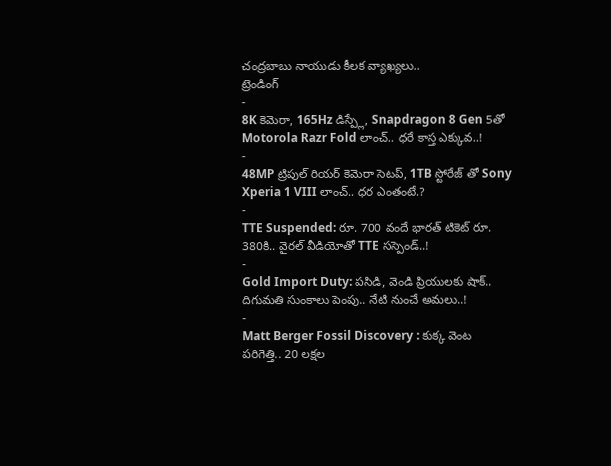చంద్రబాబు నాయుడు కీలక వ్యాఖ్యలు..
ట్రెండింగ్
-
8K కెమెరా, 165Hz డిస్ప్లే, Snapdragon 8 Gen 5తో Motorola Razr Fold లాంచ్.. ధరే కాస్త ఎక్కువ..!
-
48MP ట్రిపుల్ రియర్ కెమెరా సెటప్, 1TB స్టోరేజ్ తో Sony Xperia 1 VIII లాంచ్.. ధర ఎంతంటే.?
-
TTE Suspended: రూ. 700 వందే భారత్ టికెట్ రూ. 380కి.. వైరల్ వీడియోతో TTE సస్పెండ్..!
-
Gold Import Duty: పసిడి, వెండి ప్రియులకు షాక్.. దిగుమతి సుంకాలు పెంపు.. నేటి నుంచే అమలు..!
-
Matt Berger Fossil Discovery : కుక్క వెంట పరిగెత్తి.. 20 లక్షల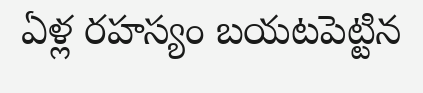ఏళ్ల రహస్యం బయటపెట్టిన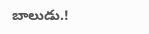బాలుడు.!